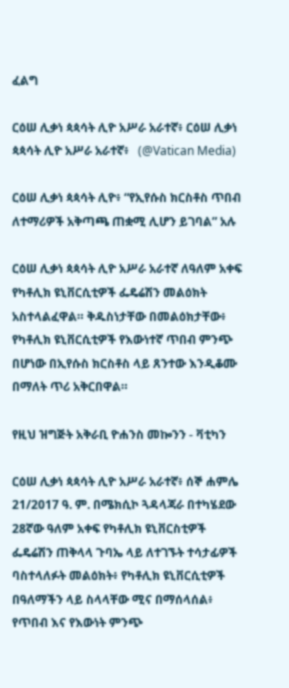ፈልግ

ርዕሠ ሊቃነ ጳጳሳት ሊዮ አሥራ አራተኛ፥ ርዕሠ ሊቃነ ጳጳሳት ሊዮ አሥራ አራተኛ፥   (@Vatican Media)

ርዕሠ ሊቃነ ጳጳሳት ሊዮ፥ “የኢየሱስ ክርስቶስ ጥበብ ለተማሪዎች አቅጣጫ ጠቋሚ ሊሆን ይገባል” አሉ

ርዕሠ ሊቃነ ጳጳሳት ሊዮ አሥራ አራተኛ ለዓለም አቀፍ የካቶሊክ ዩኒቨርሲቲዎች ፌዴሬሽን መልዕክት አስተላልፈዋል። ቅዱስነታቸው በመልዕክታቸው፥ የካቶሊክ ዩኒቨርሲቲዎች የእውነተኛ ጥበብ ምንጭ በሆነው በኢየሱስ ክርስቶስ ላይ ጸንተው እንዲቆሙ በማለት ጥሪ አቅርበዋል።

የዚህ ዝግጅት አቅራቢ ዮሐንስ መኰንን - ቫቲካን

ርዕሠ ሊቃነ ጳጳሳት ሊዮ አሥራ አራተኛ፥ ሰኞ ሐምሌ 21/2017 ዓ. ም. በሜክሲኮ ጓዳላጃራ በተካሄደው 28ኛው ዓለም አቀፍ የካቶሊክ ዩኒቨርስቲዎች ፌዴሬሽን ጠቅላላ ጉባኤ ላይ ለተገኙት ተሳታፊዎች ባስተላለፉት መልዕክት፥ የካቶሊክ ዩኒቨርሲቲዎች በዓለማችን ላይ ስላላቸው ሚና በማሰላሰል፥ የጥበብ እና የእውነት ምንጭ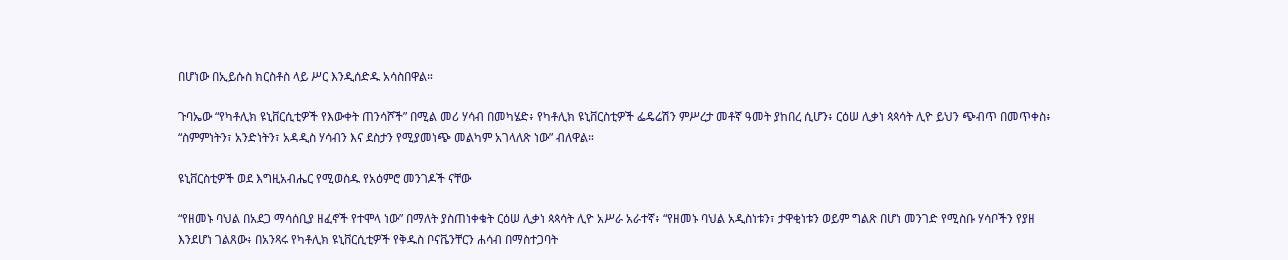በሆነው በኢይሱስ ክርስቶስ ላይ ሥር እንዲሰድዱ አሳስበዋል።

ጉባኤው “የካቶሊክ ዩኒቨርሲቲዎች የእውቀት ጠንሳሾች” በሚል መሪ ሃሳብ በመካሄድ፥ የካቶሊክ ዩኒቨርስቲዎች ፌዴሬሽን ምሥረታ መቶኛ ዓመት ያከበረ ሲሆን፥ ርዕሠ ሊቃነ ጳጳሳት ሊዮ ይህን ጭብጥ በመጥቀስ፥ “ስምምነትን፣ አንድነትን፣ አዳዲስ ሃሳብን እና ደስታን የሚያመነጭ መልካም አገላለጽ ነው” ብለዋል።

ዩኒቨርስቲዎች ወደ እግዚአብሔር የሚወስዱ የአዕምሮ መንገዶች ናቸው

“የዘመኑ ባህል በአደጋ ማሳሰቢያ ዘፈኖች የተሞላ ነው” በማለት ያስጠነቀቁት ርዕሠ ሊቃነ ጳጳሳት ሊዮ አሥራ አራተኛ፥ “የዘመኑ ባህል አዲስነቱን፣ ታዋቂነቱን ወይም ግልጽ በሆነ መንገድ የሚስቡ ሃሳቦችን የያዘ እንደሆነ ገልጸው፥ በአንጻሩ የካቶሊክ ዩኒቨርሲቲዎች የቅዱስ ቦናቬንቸርን ሐሳብ በማስተጋባት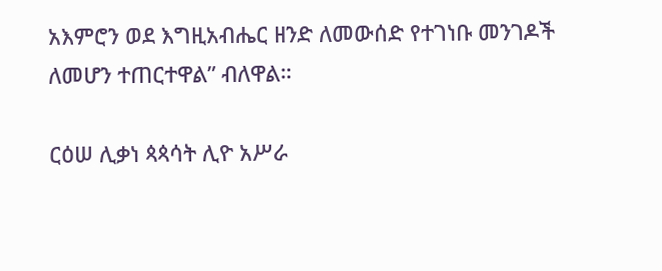አእምሮን ወደ እግዚአብሔር ዘንድ ለመውሰድ የተገነቡ መንገዶች ለመሆን ተጠርተዋል” ብለዋል።

ርዕሠ ሊቃነ ጳጳሳት ሊዮ አሥራ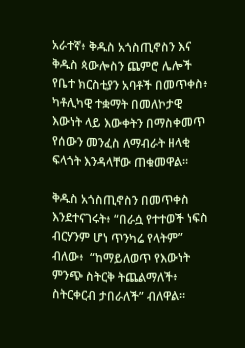አራተኛ፥ ቅዱስ አጎስጢኖስን እና ቅዱስ ጳውሎስን ጨምሮ ሌሎች የቤተ ክርስቲያን አባቶች በመጥቀስ፥ ካቶሊካዊ ተቋማት በመለኮታዊ እውነት ላይ እውቀትን በማስቀመጥ የሰውን መንፈስ ለማብራት ዘላቂ ፍላጎት እንዳላቸው ጠቁመዋል።

ቅዱስ አጎስጢኖስን በመጥቀስ እንደተናገሩት፥ “በራሷ የተተወች ነፍስ ብርሃንም ሆነ ጥንካሬ የላትም” ብለው፥  “ከማይለወጥ የእውነት ምንጭ ስትርቅ ትጨልማለች፥ ስትርቀርብ ታበራለች” ብለዋል።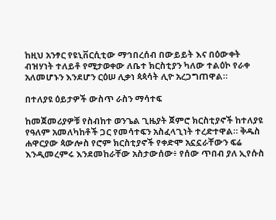ከዚህ አንፃር የዩኒቨርሲቲው ማኅበረሰብ በውይይት እና በዕውቀት ብዝሃነት ተለይቶ የሚታወቀው ለቤተ ክርስቲያን ካለው ተልዕኮ የራቀ አለመሆኑን እንደሆን ርዕሠ ሊቃነ ጳጳሳት ሊዮ አረጋግጠዋል።

በተለያዩ ዕይታዎች ውስጥ ራስን ማሳተፍ

ከመጀመሪያዎቹ የስብከተ ወንጌል ጊዜያት ጀምሮ ክርስቲያኖች ከተለያዩ የዓለም አመለካከቶች ጋር የመሳተፍን አስፈላጊነት ተረድተዋል። ቅዱስ ሐዋርያው ጳውሎስ የሮም ክርስቲያኖች የቀድሞ አኗኗራቸውን ፍሬ እንዲመረምሩ እንደመከራቸው አስታውሰው፥ የሰው ጥበብ ያለ ኢየሱስ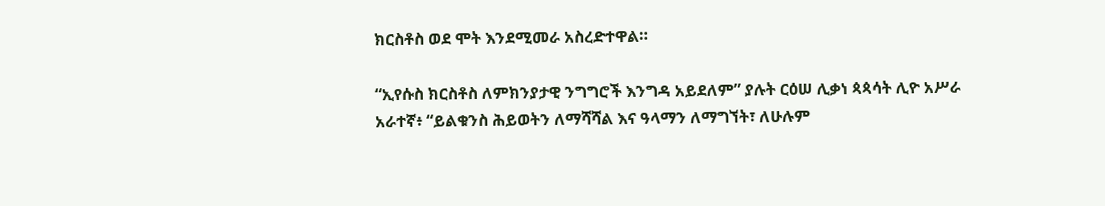ክርስቶስ ወደ ሞት እንደሚመራ አስረድተዋል።

“ኢየሱስ ክርስቶስ ለምክንያታዊ ንግግሮች እንግዳ አይደለም” ያሉት ርዕሠ ሊቃነ ጳጳሳት ሊዮ አሥራ አራተኛ፥ “ይልቁንስ ሕይወትን ለማሻሻል እና ዓላማን ለማግኘት፣ ለሁሉም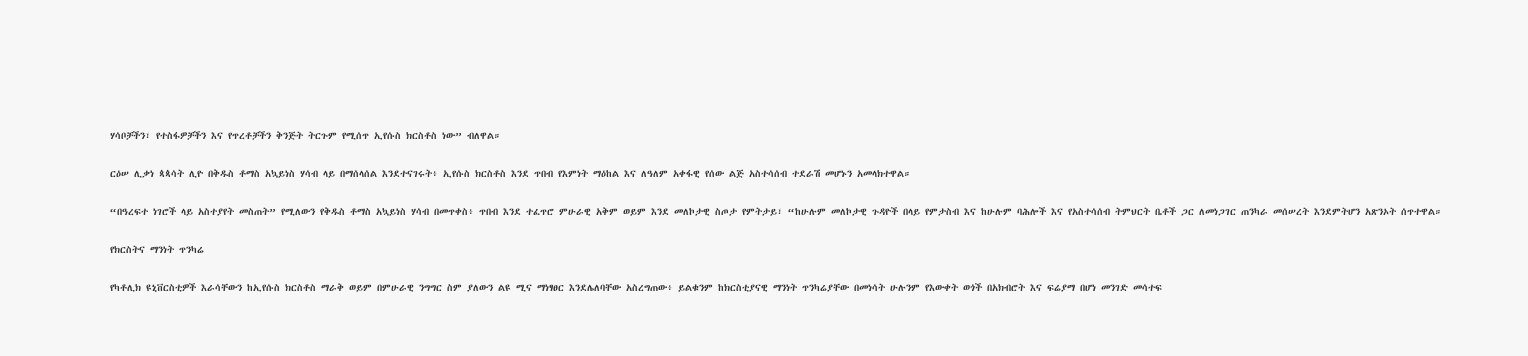ሃሳቦቻችን፣ የተስፋዎቻችን እና የጥረቶቻችን ቅንጅት ትርጉም የሚሰጥ ኢየሱስ ክርስቶስ ነው” ብለዋል።

ርዕሠ ሊቃነ ጳጳሳት ሊዮ በቅዱስ ቶማስ አኳይነስ ሃሳብ ላይ በማሰላሰል እንደተናገሩት፥ ኢየሱስ ክርስቶስ እንደ ጥበብ የእምነት ማዕከል እና ለዓለም አቀፋዊ የሰው ልጅ አስተሳሰብ ተደራሽ መሆኑን አመላክተዋል።

“በዓረፍተ ነገሮች ላይ አስተያየት መስጠት” የሚለውን የቅዱስ ቶማስ አኳይነስ ሃሳብ በመጥቀስ፥ ጥበብ እንደ ተፈጥሮ ምሁራዊ አቅም ወይም እንደ መለኮታዊ ስጦታ የምትታይ፣ “ከሁሉም መለኮታዊ ጉዳዮች በላይ የምታስብ እና ከሁሉም ባሕሎች እና የአስተሳሰብ ትምህርት ቤቶች ጋር ለመነጋገር ጠንካራ መሰሠረት እንደምትሆን አጽንኦት ሰጥተዋል።

የክርስትና ማንነት ጥንካሬ

የካቶሊክ ዩኒቨርስቲዎች እራሳቸውን ከኢየሱስ ክርስቶስ ማራቅ ወይም በምሁራዊ ንግግር ስም ያለውን ልዩ ሚና ማነፃፀር እንደሌለባቸው አስረግጠው፥ ይልቁንም ከክርስቲያናዊ ማንነት ጥንካሬያቸው በመነሳት ሁሉንም የእውቀት ወጎች በአክብሮት እና ፍሬያማ በሆነ መንገድ መሳተፍ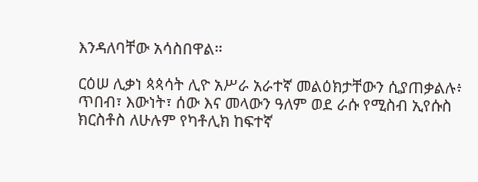እንዳለባቸው አሳስበዋል።

ርዕሠ ሊቃነ ጳጳሳት ሊዮ አሥራ አራተኛ መልዕክታቸውን ሲያጠቃልሉ፥ ጥበብ፣ እውነት፣ ሰው እና መላውን ዓለም ወደ ራሱ የሚስብ ኢየሱስ ክርስቶስ ለሁሉም የካቶሊክ ከፍተኛ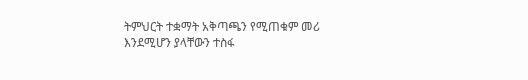ትምህርት ተቋማት አቅጣጫን የሚጠቁም መሪ እንደሚሆን ያላቸውን ተስፋ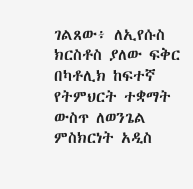ገልጸው፥ ለኢየሱስ ክርስቶስ ያለው ፍቅር በካቶሊክ ከፍተኛ የትምህርት ተቋማት ውስጥ ለወንጌል ምስክርነት አዲስ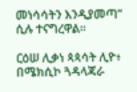መነሳሳትን እንዲያመጣ” ሲሉ ተናግረዋል።

ርዕሠ ሊቃነ ጳጳሳት ሊዮ፥ በሜክሲኮ ጓዳላጃራ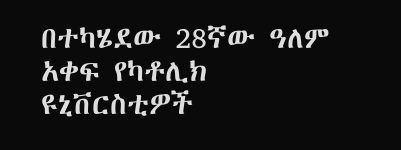በተካሄደው 28ኛው ዓለም አቀፍ የካቶሊክ ዩኒቨርስቲዎች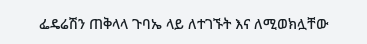ፌዴሬሽን ጠቅላላ ጉባኤ ላይ ለተገኙት እና ለሚወክሏቸው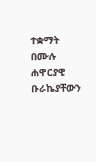ተቋማት በሙሉ ሐዋርያዊ ቡራኬያቸውን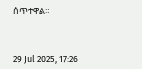ሰጥተዋል።



29 Jul 2025, 17:26